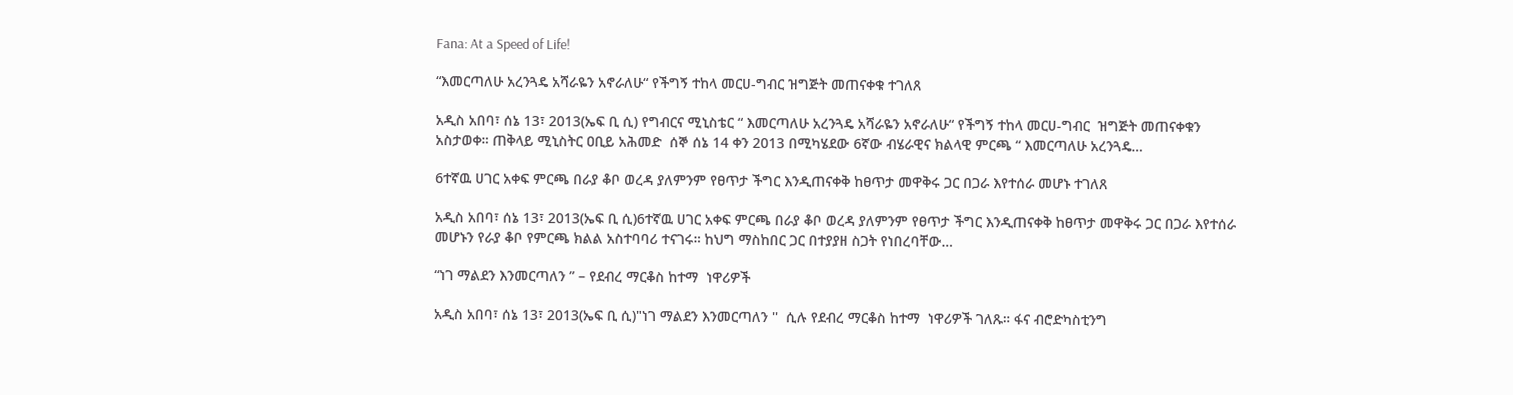Fana: At a Speed of Life!

“እመርጣለሁ አረንጓዴ አሻራዬን አኖራለሁ“ የችግኝ ተከላ መርሀ-ግብር ዝግጅት መጠናቀቁ ተገለጸ

አዲስ አበባ፣ ሰኔ 13፣ 2013(ኤፍ ቢ ሲ) የግብርና ሚኒስቴር “ እመርጣለሁ አረንጓዴ አሻራዬን አኖራለሁ“ የችግኝ ተከላ መርሀ-ግብር  ዝግጅት መጠናቀቁን አስታወቀ። ጠቅላይ ሚኒስትር ዐቢይ አሕመድ  ሰኞ ሰኔ 14 ቀን 2013 በሚካሄደው 6ኛው ብሄራዊና ክልላዊ ምርጫ “ እመርጣለሁ አረንጓዴ…

6ተኛዉ ሀገር አቀፍ ምርጫ በራያ ቆቦ ወረዳ ያለምንም የፀጥታ ችግር እንዲጠናቀቅ ከፀጥታ መዋቅሩ ጋር በጋራ እየተሰራ መሆኑ ተገለጸ

አዲስ አበባ፣ ሰኔ 13፣ 2013(ኤፍ ቢ ሲ)6ተኛዉ ሀገር አቀፍ ምርጫ በራያ ቆቦ ወረዳ ያለምንም የፀጥታ ችግር እንዲጠናቀቅ ከፀጥታ መዋቅሩ ጋር በጋራ እየተሰራ መሆኑን የራያ ቆቦ የምርጫ ክልል አስተባባሪ ተናገሩ። ከህግ ማስከበር ጋር በተያያዘ ስጋት የነበረባቸው…

“ነገ ማልደን እንመርጣለን ” – የደብረ ማርቆስ ከተማ  ነዋሪዎች

አዲስ አበባ፣ ሰኔ 13፣ 2013(ኤፍ ቢ ሲ)"ነገ ማልደን እንመርጣለን ''  ሲሉ የደብረ ማርቆስ ከተማ  ነዋሪዎች ገለጹ። ፋና ብሮድካስቲንግ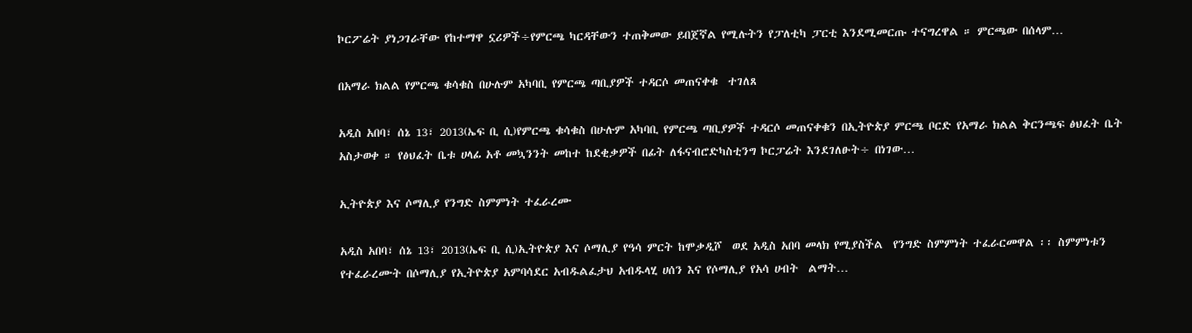ኮርፖሬት ያነጋገራቸው የከተማዋ ኗሪዎች÷የምርጫ ካርዳቸውን ተጠቅመው ይበጀኛል የሚሉትን የፓለቲካ ፓርቲ እንደሚመርጡ ተናግረዋል ። ምርጫው በሰላም…

በአማራ ክልል የምርጫ ቁሳቁስ በሁሉም አካባቢ የምርጫ ጣቢያዎች ተዳርሶ መጠናቀቁ  ተገለጸ

አዲስ አበባ፣ ሰኔ 13፣ 2013(ኤፍ ቢ ሲ)የምርጫ ቁሳቁስ በሁሉም አካባቢ የምርጫ ጣቢያዎች ተዳርሶ መጠናቀቁን በኢትዮጵያ ምርጫ ቦርድ የአማራ ክልል ቅርንጫፍ ፅህፈት ቤት አስታወቀ ። የፅህፈት ቤቱ ሀላፊ አቶ መኳንንት መከተ ከደቂቃዎች በፊት ለፋናብሮድካስቲንግ ኮርፓሬት እንደገለፁት÷ በነገው…

ኢትዮጵያ እና ሶማሊያ የንግድ ስምምነት ተፈራረሙ

አዲስ አበባ፣ ሰኔ 13፣ 2013(ኤፍ ቢ ሲ)ኢትዮጵያ እና ሶማሊያ የዓሳ ምርት ከሞቃዲሾ  ወደ አዲስ አበባ መላክ የሚያስችል  የንግድ ስምምነት ተፈራርመዋል ፡፡ ስምምነቱን የተፈራረሙት በሶማሊያ የኢትዮጵያ አምባሳደር አብዱልፈታህ አብዱላሂ ሀሰን እና የሶማሊያ የአሳ ሀብት  ልማት…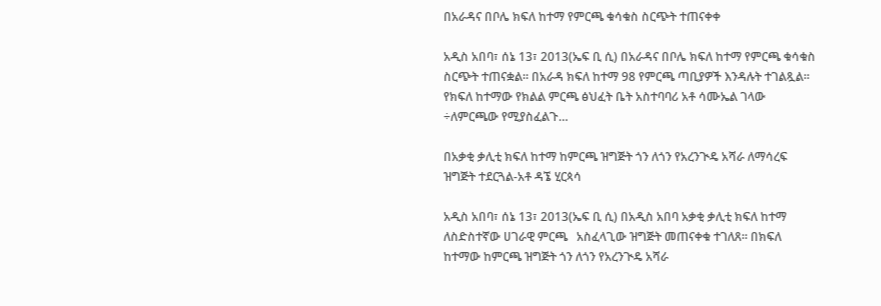በአራዳና በቦሌ ክፍለ ከተማ የምርጫ ቁሳቁስ ስርጭት ተጠናቀቀ

አዲስ አበባ፣ ሰኔ 13፣ 2013(ኤፍ ቢ ሲ) በአራዳና በቦሌ ክፍለ ከተማ የምርጫ ቁሳቁስ ስርጭት ተጠናቋል። በአራዳ ክፍለ ከተማ 98 የምርጫ ጣቢያዎች እንዳሉት ተገልጿል። የክፍለ ከተማው የክልል ምርጫ ፅህፈት ቤት አስተባባሪ አቶ ሳሙኤል ገላው ÷ለምርጫው የሚያስፈልጉ…

በአቃቂ ቃሊቲ ክፍለ ከተማ ከምርጫ ዝግጅት ጎን ለጎን የአረንጒዴ አሻራ ለማሳረፍ ዝግጅት ተደርጓል-አቶ ዳኜ ሂርጳሳ

አዲስ አበባ፣ ሰኔ 13፣ 2013(ኤፍ ቢ ሲ) በአዲስ አበባ አቃቂ ቃሊቲ ክፍለ ከተማ ለስድስተኛው ሀገራዊ ምርጫ   አስፈላጊው ዝግጅት መጠናቀቁ ተገለጸ። በክፍለ ከተማው ከምርጫ ዝግጅት ጎን ለጎን የአረንጒዴ አሻራ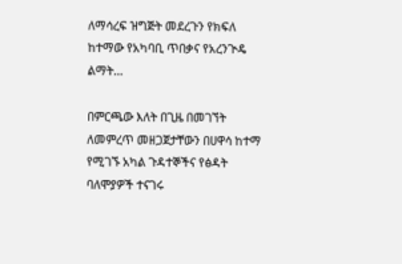ለማሳረፍ ዝግጅት መደረጉን የክፍለ ከተማው የአካባቢ ጥበቃና የአረንጒዴ ልማት…

በምርጫው እለት በጊዜ በመገኘት ለመምረጥ መዘጋጀታቸውን በሀዋሳ ከተማ የሚገኙ አካል ጉዳተኞችና የፅዳት ባለሞያዎች ተናገሩ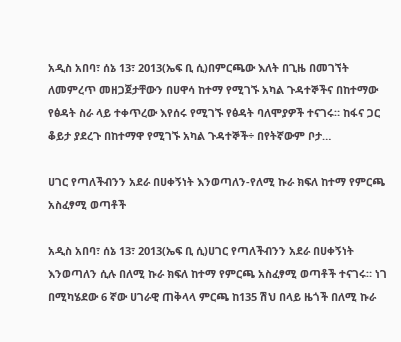አዲስ አበባ፣ ሰኔ 13፣ 2013(ኤፍ ቢ ሲ)በምርጫው እለት በጊዜ በመገኘት ለመምረጥ መዘጋጀታቸውን በሀዋሳ ከተማ የሚገኙ አካል ጉዳተኞችና በከተማው የፅዳት ስራ ላይ ተቀጥረው እየሰሩ የሚገኙ የፅዳት ባለሞያዎች ተናገሩ። ከፋና ጋር ቆይታ ያደረጉ በከተማዋ የሚገኙ አካል ጉዳተኞች÷ በየትኛውም ቦታ…

ሀገር የጣለችብንን አደራ በሀቀኝነት እንወጣለን-የለሚ ኩራ ክፍለ ከተማ የምርጫ አስፈፃሚ ወጣቶች

አዲስ አበባ፣ ሰኔ 13፣ 2013(ኤፍ ቢ ሲ)ሀገር የጣለችብንን አደራ በሀቀኝነት እንወጣለን ሲሉ በለሚ ኩራ ክፍለ ከተማ የምርጫ አስፈፃሚ ወጣቶች ተናገሩ። ነገ በሚካሄደው 6 ኛው ሀገራዊ ጠቅላላ ምርጫ ከ135 ሽህ በላይ ዜጎች በለሚ ኩራ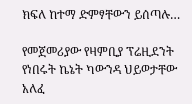ክፍለ ከተማ ድምፃቸውን ይሰጣሉ…

የመጀመሪያው የዛምቢያ ፕሬዚደንት የነበሩት ኬኔት ካውንዳ ህይወታቸው አለፈ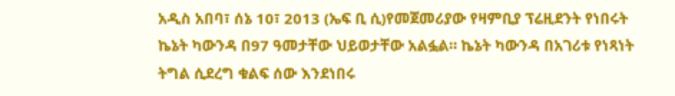አዲስ አበባ፣ ሰኔ 10፣ 2013 (ኤፍ ቢ ሲ)የመጀመሪያው የዛምቢያ ፕሬዚደንት የነበሩት ኬኔት ካውንዳ በ97 ዓመታቸው ህይወታቸው አልፏል። ኬኔት ካውንዳ በአገሪቱ የነጻነት ትግል ሲደረግ ቁልፍ ሰው እንደነበሩ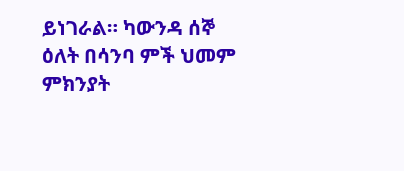ይነገራል። ካውንዳ ሰኞ ዕለት በሳንባ ምች ህመም ምክንያት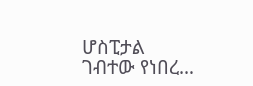ሆስፒታል ገብተው የነበረ…